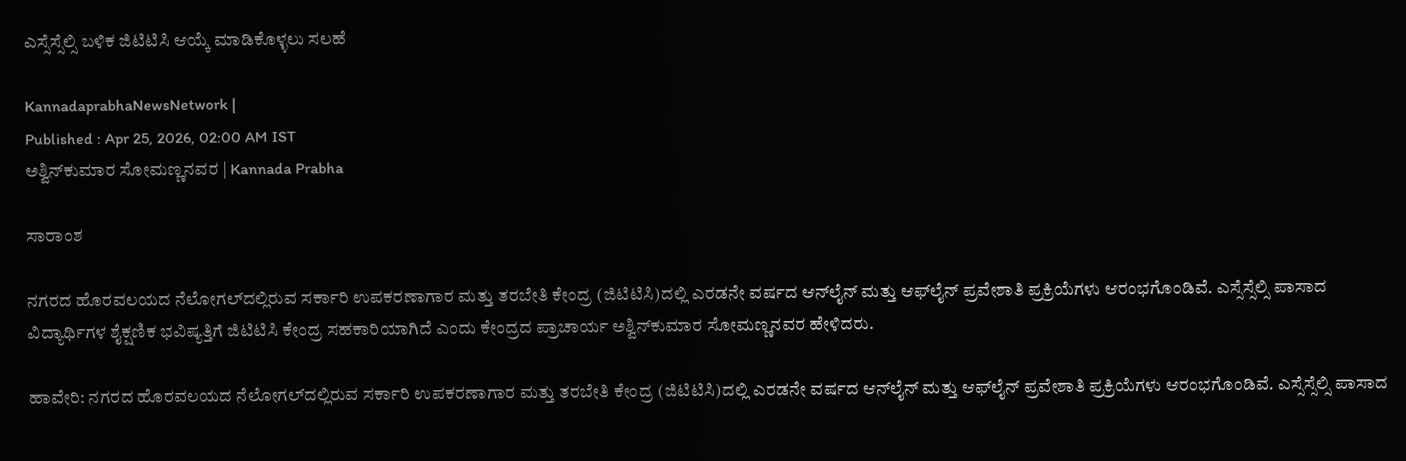ಎಸ್ಸೆಸ್ಸೆಲ್ಸಿ ಬಳಿಕ ಜಿಟಿಟಿಸಿ ಆಯ್ಕೆ ಮಾಡಿಕೊಳ್ಳಲು ಸಲಹೆ

KannadaprabhaNewsNetwork |
Published : Apr 25, 2026, 02:00 AM IST
ಅಶ್ವಿನ್‌ಕುಮಾರ ಸೋಮಣ್ಣನವರ | Kannada Prabha

ಸಾರಾಂಶ

ನಗರದ ಹೊರವಲಯದ ನೆಲೋಗಲ್‌ದಲ್ಲಿರುವ ಸರ್ಕಾರಿ ಉಪಕರಣಾಗಾರ ಮತ್ತು ತರಬೇತಿ ಕೇಂದ್ರ (ಜಿಟಿಟಿಸಿ)ದಲ್ಲಿ ಎರಡನೇ ವರ್ಷದ ಆನ್‌ಲೈನ್ ಮತ್ತು ಆಫ್‌ಲೈನ್ ಪ್ರವೇಶಾತಿ ಪ್ರಕ್ರಿಯೆಗಳು ಆರಂಭಗೊಂಡಿವೆ. ಎಸ್ಸೆಸ್ಸೆಲ್ಸಿ ಪಾಸಾದ ವಿದ್ಯಾರ್ಥಿಗಳ ಶೈಕ್ಷಣಿಕ ಭವಿಷ್ಯತ್ತಿಗೆ ಜಿಟಿಟಿಸಿ ಕೇಂದ್ರ ಸಹಕಾರಿಯಾಗಿದೆ ಎಂದು ಕೇಂದ್ರದ ಪ್ರಾಚಾರ್ಯ ಅಶ್ವಿನ್‌ಕುಮಾರ ಸೋಮಣ್ಣನವರ ಹೇಳಿದರು.

ಹಾವೇರಿ: ನಗರದ ಹೊರವಲಯದ ನೆಲೋಗಲ್‌ದಲ್ಲಿರುವ ಸರ್ಕಾರಿ ಉಪಕರಣಾಗಾರ ಮತ್ತು ತರಬೇತಿ ಕೇಂದ್ರ (ಜಿಟಿಟಿಸಿ)ದಲ್ಲಿ ಎರಡನೇ ವರ್ಷದ ಆನ್‌ಲೈನ್ ಮತ್ತು ಆಫ್‌ಲೈನ್ ಪ್ರವೇಶಾತಿ ಪ್ರಕ್ರಿಯೆಗಳು ಆರಂಭಗೊಂಡಿವೆ. ಎಸ್ಸೆಸ್ಸೆಲ್ಸಿ ಪಾಸಾದ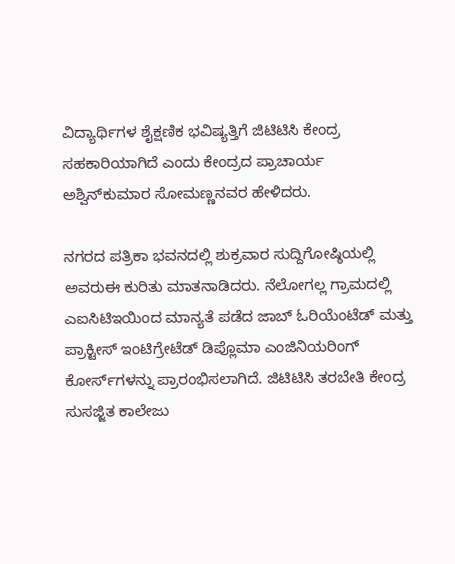ವಿದ್ಯಾರ್ಥಿಗಳ ಶೈಕ್ಷಣಿಕ ಭವಿಷ್ಯತ್ತಿಗೆ ಜಿಟಿಟಿಸಿ ಕೇಂದ್ರ ಸಹಕಾರಿಯಾಗಿದೆ ಎಂದು ಕೇಂದ್ರದ ಪ್ರಾಚಾರ್ಯ ಅಶ್ವಿನ್‌ಕುಮಾರ ಸೋಮಣ್ಣನವರ ಹೇಳಿದರು.

ನಗರದ ಪತ್ರಿಕಾ ಭವನದಲ್ಲಿ ಶುಕ್ರವಾರ ಸುದ್ದಿಗೋಷ್ಠಿಯಲ್ಲಿ ಅವರುಈ ಕುರಿತು ಮಾತನಾಡಿದರು. ನೆಲೋಗಲ್ಲ ಗ್ರಾಮದಲ್ಲಿ ಎಐಸಿಟಿಇಯಿಂದ ಮಾನ್ಯತೆ ಪಡೆದ ಜಾಬ್ ಓರಿಯೆಂಟೆಡ್ ಮತ್ತು ಪ್ರಾಕ್ಟೀಸ್ ಇಂಟಿಗ್ರೇಟೆಡ್ ಡಿಪ್ಲೊಮಾ ಎಂಜಿನಿಯರಿಂಗ್ ಕೋರ್ಸ್‌ಗಳನ್ನು ಪ್ರಾರಂಭಿಸಲಾಗಿದೆ. ಜಿಟಿಟಿಸಿ ತರಬೇತಿ ಕೇಂದ್ರ ಸುಸಜ್ಜಿತ ಕಾಲೇಜು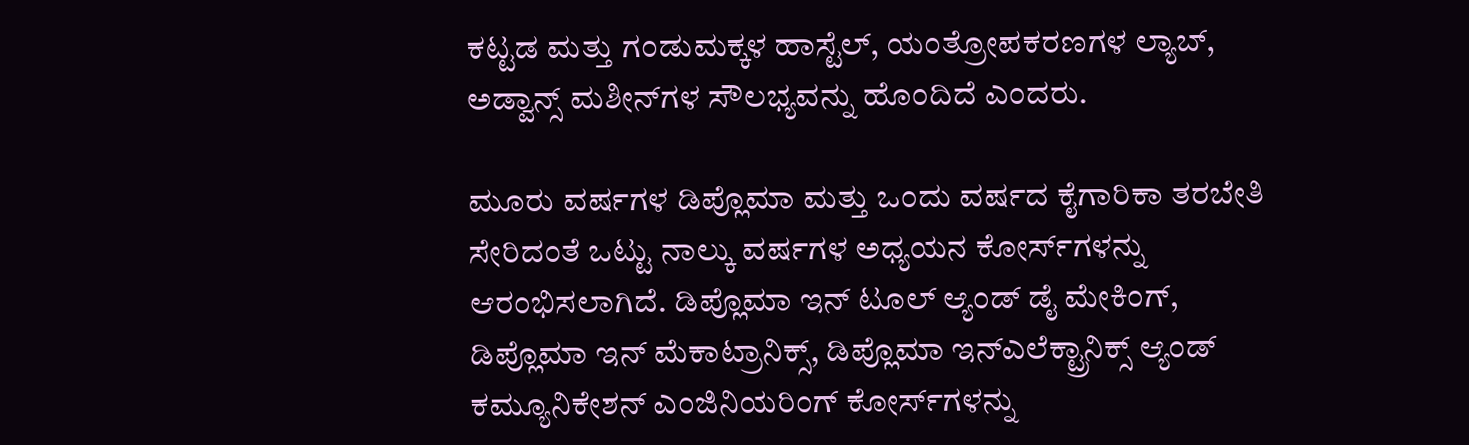ಕಟ್ಟಡ ಮತ್ತು ಗಂಡುಮಕ್ಕಳ ಹಾಸ್ಟೆಲ್, ಯಂತ್ರೋಪಕರಣಗಳ ಲ್ಯಾಬ್, ಅಡ್ವಾನ್ಸ್ ಮಶೀನ್‌ಗಳ ಸೌಲಭ್ಯವನ್ನು ಹೊಂದಿದೆ ಎಂದರು.

ಮೂರು ವರ್ಷಗಳ ಡಿಪ್ಲೊಮಾ ಮತ್ತು ಒಂದು ವರ್ಷದ ಕೈಗಾರಿಕಾ ತರಬೇತಿ ಸೇರಿದಂತೆ ಒಟ್ಟು ನಾಲ್ಕು ವರ್ಷಗಳ ಅಧ್ಯಯನ ಕೋರ್ಸ್‌ಗಳನ್ನು ಆರಂಭಿಸಲಾಗಿದೆ. ಡಿಪ್ಲೊಮಾ ಇನ್ ಟೂಲ್ ಆ್ಯಂಡ್ ಡೈ ಮೇಕಿಂಗ್, ಡಿಪ್ಲೊಮಾ ಇನ್ ಮೆಕಾಟ್ರಾನಿಕ್ಸ್, ಡಿಪ್ಲೊಮಾ ಇನ್‌ಎಲೆಕ್ಟ್ರಾನಿಕ್ಸ್ ಆ್ಯಂಡ್ ಕಮ್ಯೂನಿಕೇಶನ್ ಎಂಜಿನಿಯರಿಂಗ್ ಕೋರ್ಸ್‌ಗಳನ್ನು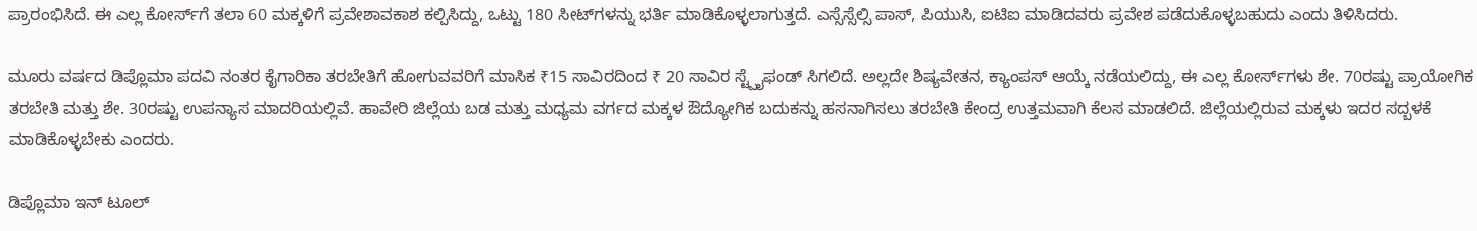ಪ್ರಾರಂಭಿಸಿದೆ. ಈ ಎಲ್ಲ ಕೋರ್ಸ್‌ಗೆ ತಲಾ 60 ಮಕ್ಕಳಿಗೆ ಪ್ರವೇಶಾವಕಾಶ ಕಲ್ಪಿಸಿದ್ದು, ಒಟ್ಟು 180 ಸೀಟ್‌ಗಳನ್ನು ಭರ್ತಿ ಮಾಡಿಕೊಳ್ಳಲಾಗುತ್ತದೆ. ಎಸ್ಸೆಸ್ಸೆಲ್ಸಿ ಪಾಸ್, ಪಿಯುಸಿ, ಐಟಿಐ ಮಾಡಿದವರು ಪ್ರವೇಶ ಪಡೆದುಕೊಳ್ಳಬಹುದು ಎಂದು ತಿಳಿಸಿದರು.

ಮೂರು ವರ್ಷದ ಡಿಪ್ಲೊಮಾ ಪದವಿ ನಂತರ ಕೈಗಾರಿಕಾ ತರಬೇತಿಗೆ ಹೋಗುವವರಿಗೆ ಮಾಸಿಕ ₹15 ಸಾವಿರದಿಂದ ₹ 20 ಸಾವಿರ ಸ್ಟ್ಪೈಫಂಡ್ ಸಿಗಲಿದೆ. ಅಲ್ಲದೇ ಶಿಷ್ಯವೇತನ, ಕ್ಯಾಂಪಸ್ ಆಯ್ಕೆ ನಡೆಯಲಿದ್ದು, ಈ ಎಲ್ಲ ಕೋರ್ಸ್‌ಗಳು ಶೇ. 70ರಷ್ಟು ಪ್ರಾಯೋಗಿಕ ತರಬೇತಿ ಮತ್ತು ಶೇ. 30ರಷ್ಟು ಉಪನ್ಯಾಸ ಮಾದರಿಯಲ್ಲಿವೆ. ಹಾವೇರಿ ಜಿಲ್ಲೆಯ ಬಡ ಮತ್ತು ಮಧ್ಯಮ ವರ್ಗದ ಮಕ್ಕಳ ಔದ್ಯೋಗಿಕ ಬದುಕನ್ನು ಹಸನಾಗಿಸಲು ತರಬೇತಿ ಕೇಂದ್ರ ಉತ್ತಮವಾಗಿ ಕೆಲಸ ಮಾಡಲಿದೆ. ಜಿಲ್ಲೆಯಲ್ಲಿರುವ ಮಕ್ಕಳು ಇದರ ಸದ್ಬಳಕೆ ಮಾಡಿಕೊಳ್ಳಬೇಕು ಎಂದರು.

ಡಿಪ್ಲೊಮಾ ಇನ್ ಟೂಲ್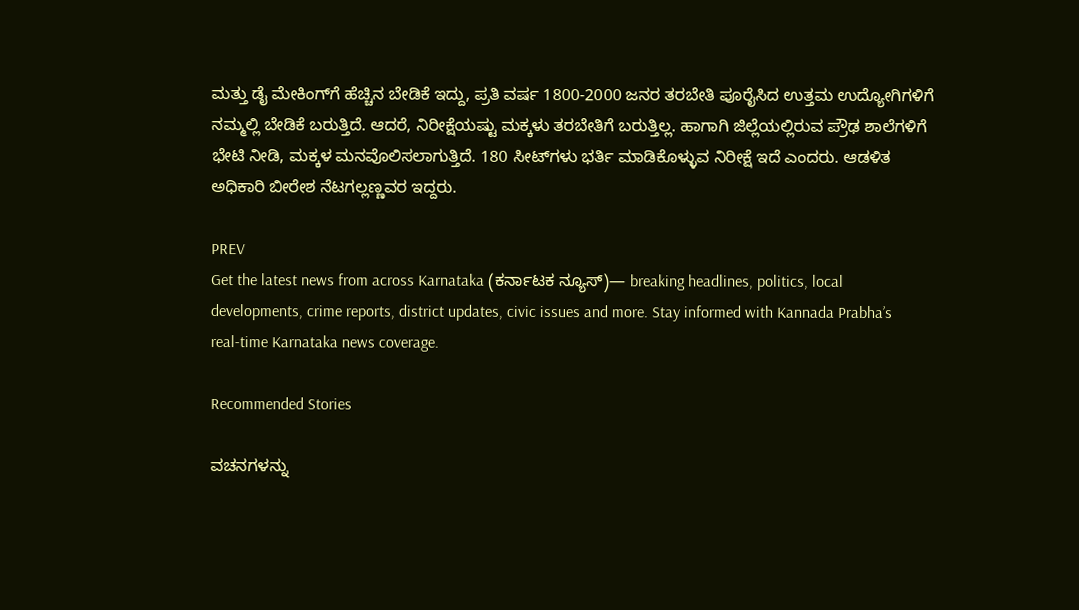ಮತ್ತು ಡೈ ಮೇಕಿಂಗ್‌ಗೆ ಹೆಚ್ಚಿನ ಬೇಡಿಕೆ ಇದ್ದು, ಪ್ರತಿ ವರ್ಷ 1800-2000 ಜನರ ತರಬೇತಿ ಪೂರೈಸಿದ ಉತ್ತಮ ಉದ್ಯೋಗಿಗಳಿಗೆ ನಮ್ಮಲ್ಲಿ ಬೇಡಿಕೆ ಬರುತ್ತಿದೆ. ಆದರೆ, ನಿರೀಕ್ಷೆಯಷ್ಟು ಮಕ್ಕಳು ತರಬೇತಿಗೆ ಬರುತ್ತಿಲ್ಲ. ಹಾಗಾಗಿ ಜಿಲ್ಲೆಯಲ್ಲಿರುವ ಪ್ರೌಢ ಶಾಲೆಗಳಿಗೆ ಭೇಟಿ ನೀಡಿ, ಮಕ್ಕಳ ಮನವೊಲಿಸಲಾಗುತ್ತಿದೆ. 180 ಸೀಟ್‌ಗಳು ಭರ್ತಿ ಮಾಡಿಕೊಳ್ಳುವ ನಿರೀಕ್ಷೆ ಇದೆ ಎಂದರು. ಆಡಳಿತ ಅಧಿಕಾರಿ ಬೀರೇಶ ನೆಟಗಲ್ಲಣ್ಣವರ ಇದ್ದರು.

PREV
Get the latest news from across Karnataka (ಕರ್ನಾಟಕ ನ್ಯೂಸ್)— breaking headlines, politics, local developments, crime reports, district updates, civic issues and more. Stay informed with Kannada Prabha’s real‑time Karnataka news coverage.

Recommended Stories

ವಚನಗಳನ್ನು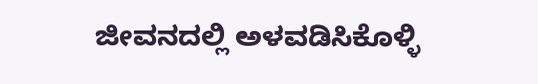ಜೀವನದಲ್ಲಿ ಅಳವಡಿಸಿಕೊಳ್ಳಿ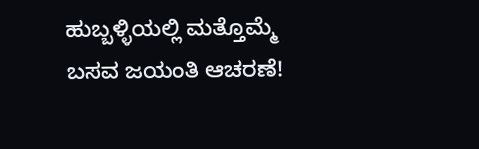ಹುಬ್ಬಳ್ಳಿಯಲ್ಲಿ ಮತ್ತೊಮ್ಮೆ ಬಸವ ಜಯಂತಿ ಆಚರಣೆ!